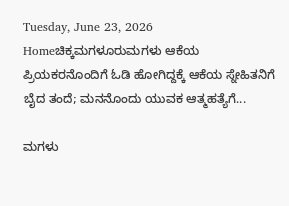Tuesday, June 23, 2026
Homeಚಿಕ್ಕಮಗಳೂರುಮಗಳು ಆಕೆಯ ಪ್ರಿಯಕರನೊಂದಿಗೆ ಓಡಿ ಹೋಗಿದ್ದಕ್ಕೆ ಆಕೆಯ ಸ್ನೇಹಿತನಿಗೆ ಬೈದ ತಂದೆ; ಮನನೊಂದು ಯುವಕ ಆತ್ಮಹತ್ಯೆಗೆ...

ಮಗಳು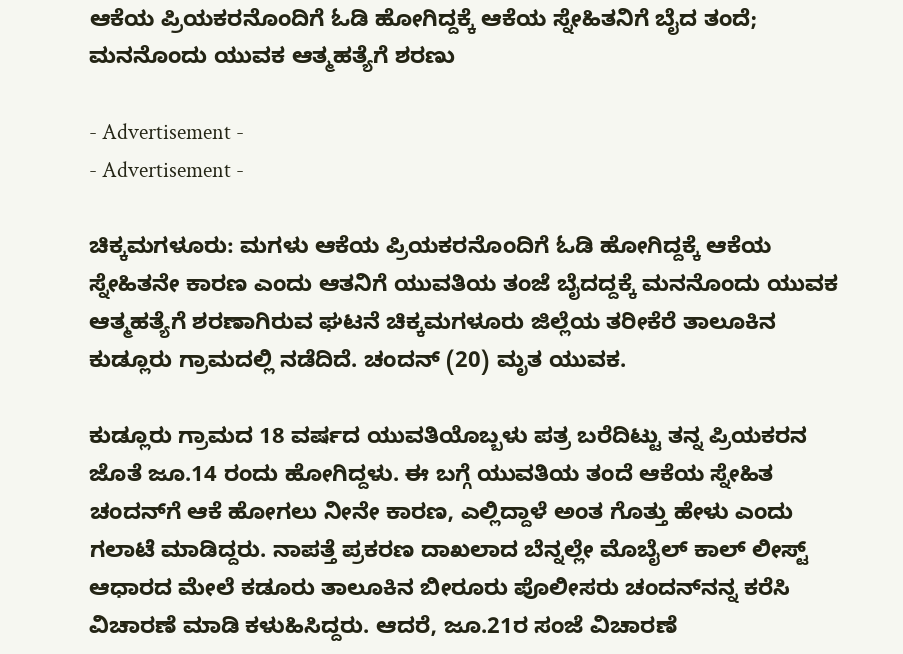ಆಕೆಯ ಪ್ರಿಯಕರನೊಂದಿಗೆ ಓಡಿ ಹೋಗಿದ್ದಕ್ಕೆ ಆಕೆಯ ಸ್ನೇಹಿತನಿಗೆ ಬೈದ ತಂದೆ; ಮನನೊಂದು ಯುವಕ ಆತ್ಮಹತ್ಯೆಗೆ ಶರಣು

- Advertisement -
- Advertisement -

ಚಿಕ್ಕಮಗಳೂರು: ಮಗಳು ಆಕೆಯ ಪ್ರಿಯಕರನೊಂದಿಗೆ ಓಡಿ ಹೋಗಿದ್ದಕ್ಕೆ ಆಕೆಯ ಸ್ನೇಹಿತನೇ ಕಾರಣ ಎಂದು ಆತನಿಗೆ ಯುವತಿಯ ತಂಜೆ ಬೈದದ್ದಕ್ಕೆ ಮನನೊಂದು ಯುವಕ ಆತ್ಮಹತ್ಯೆಗೆ ಶರಣಾಗಿರುವ ಘಟನೆ ಚಿಕ್ಕಮಗಳೂರು ಜಿಲ್ಲೆಯ ತರೀಕೆರೆ ತಾಲೂಕಿನ ಕುಡ್ಲೂರು ಗ್ರಾಮದಲ್ಲಿ ನಡೆದಿದೆ. ಚಂದನ್ (20) ಮೃತ ಯುವಕ.

ಕುಡ್ಲೂರು ಗ್ರಾಮದ 18 ವರ್ಷದ ಯುವತಿಯೊಬ್ಬಳು ಪತ್ರ ಬರೆದಿಟ್ಟು ತನ್ನ ಪ್ರಿಯಕರನ ಜೊತೆ ಜೂ.14 ರಂದು ಹೋಗಿದ್ದಳು. ಈ ಬಗ್ಗೆ ಯುವತಿಯ ತಂದೆ ಆಕೆಯ ಸ್ನೇಹಿತ‌ ಚಂದನ್‌ಗೆ ಆಕೆ ಹೋಗಲು ನೀನೇ ಕಾರಣ, ಎಲ್ಲಿದ್ದಾಳೆ ಅಂತ ಗೊತ್ತು ಹೇಳು ಎಂದು ಗಲಾಟೆ ಮಾಡಿದ್ದರು. ನಾಪತ್ತೆ ಪ್ರಕರಣ ದಾಖಲಾದ ಬೆನ್ನಲ್ಲೇ ಮೊಬೈಲ್ ಕಾಲ್ ಲೀಸ್ಟ್ ಆಧಾರದ ಮೇಲೆ ಕಡೂರು ತಾಲೂಕಿನ ಬೀರೂರು ಪೊಲೀಸರು ಚಂದನ್‌ನನ್ನ‌ ಕರೆಸಿ ವಿಚಾರಣೆ ಮಾಡಿ ಕಳುಹಿಸಿದ್ದರು. ಆದರೆ, ಜೂ.21ರ ಸಂಜೆ ವಿಚಾರಣೆ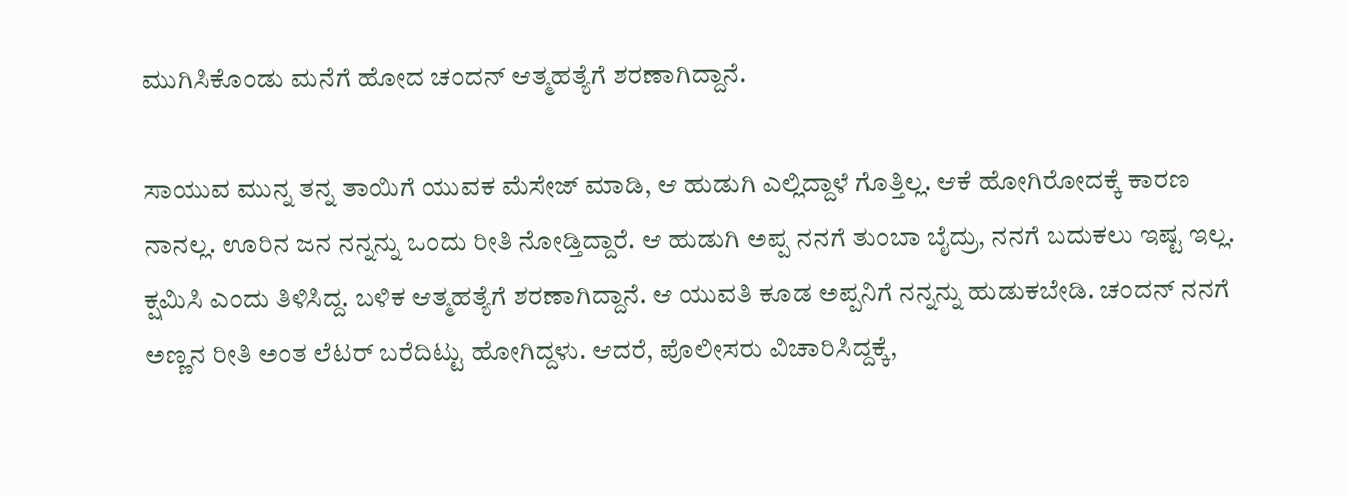ಮುಗಿಸಿಕೊಂಡು ಮನೆಗೆ ಹೋದ ಚಂದನ್ ಆತ್ಮಹತ್ಯೆಗೆ ಶರಣಾಗಿದ್ದಾನೆ.

ಸಾಯುವ ಮುನ್ನ ತನ್ನ ತಾಯಿಗೆ ಯುವಕ ಮೆಸೇಜ್‌ ಮಾಡಿ, ಆ ಹುಡುಗಿ ಎಲ್ಲಿದ್ದಾಳೆ ಗೊತ್ತಿಲ್ಲ. ಆಕೆ ಹೋಗಿರೋದಕ್ಕೆ ಕಾರಣ ನಾನಲ್ಲ. ಊರಿನ ಜನ ನನ್ನನ್ನು ಒಂದು ರೀತಿ ನೋಡ್ತಿದ್ದಾರೆ. ಆ ಹುಡುಗಿ ಅಪ್ಪ ನನಗೆ ತುಂಬಾ ಬೈದ್ರು, ನನಗೆ ಬದುಕಲು ಇಷ್ಟ ಇಲ್ಲ. ಕ್ಷಮಿಸಿ ಎಂದು ತಿಳಿಸಿದ್ದ. ಬಳಿಕ ಆತ್ಮಹತ್ಯೆಗೆ ಶರಣಾಗಿದ್ದಾನೆ. ಆ ಯುವತಿ ಕೂಡ ಅಪ್ಪನಿಗೆ ನನ್ನನ್ನು ಹುಡುಕಬೇಡಿ. ಚಂದನ್ ನನಗೆ ಅಣ್ಣನ ರೀತಿ ಅಂತ ಲೆಟರ್ ಬರೆದಿಟ್ಟು ಹೋಗಿದ್ದಳು. ಆದರೆ, ಪೊಲೀಸರು ವಿಚಾರಿಸಿದ್ದಕ್ಕೆ,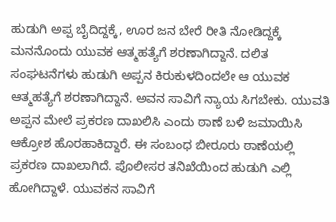ಹುಡುಗಿ ಅಪ್ಪ ಬೈದಿದ್ದಕ್ಕೆ, ಊರ ಜನ ಬೇರೆ ರೀತಿ ನೋಡಿದ್ದಕ್ಕೆ ಮನನೊಂದು ಯುವಕ ಆತ್ಮಹತ್ಯೆಗೆ ಶರಣಾಗಿದ್ದಾನೆ. ದಲಿತ ಸಂಘಟನೆಗಳು ಹುಡುಗಿ ಅಪ್ಪನ ಕಿರುಕುಳದಿಂದಲೇ ಆ ಯುವಕ ಆತ್ಮಹತ್ಯೆಗೆ ಶರಣಾಗಿದ್ದಾನೆ. ಅವನ ಸಾವಿಗೆ ನ್ಯಾಯ ಸಿಗಬೇಕು. ಯುವತಿ ಅಪ್ಪನ ಮೇಲೆ ಪ್ರಕರಣ ದಾಖಲಿಸಿ ಎಂದು ಠಾಣೆ ಬಳಿ ಜಮಾಯಿಸಿ ಆಕ್ರೋಶ ಹೊರಹಾಕಿದ್ದಾರೆ. ಈ ಸಂಬಂಧ ಬೀರೂರು ಠಾಣೆಯಲ್ಲಿ ಪ್ರಕರಣ ದಾಖಲಾಗಿದೆ. ಪೊಲೀಸರ ತನಿಖೆಯಿಂದ ಹುಡುಗಿ ಎಲ್ಲಿ ಹೋಗಿದ್ದಾಳೆ. ಯುವಕನ ಸಾವಿಗೆ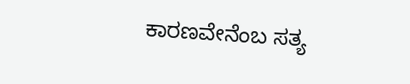ಕಾರಣವೇನೆಂಬ ಸತ್ಯ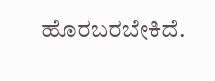ಹೊರಬರಬೇಕಿದೆ.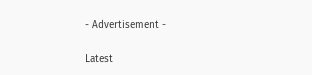- Advertisement -

Latest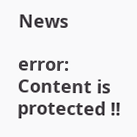News

error: Content is protected !!